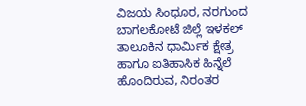ವಿಜಯ ಸಿಂಧೂರ, ನರಗುಂದ
ಬಾಗಲಕೋಟೆ ಜಿಲ್ಲೆ ಇಳಕಲ್ ತಾಲೂಕಿನ ಧಾರ್ಮಿಕ ಕ್ಷೇತ್ರ
ಹಾಗೂ ಐತಿಹಾಸಿಕ ಹಿನ್ನೆಲೆ ಹೊಂದಿರುವ, ನಿರಂತರ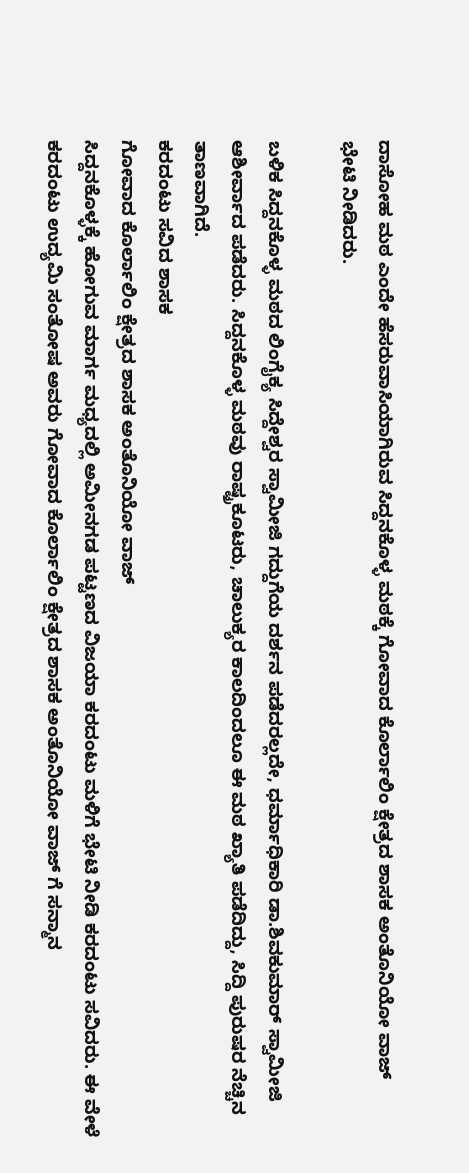ದಾಸೋಹ ಮಠ ಎಂದೇ ಹೆಸರುವಾಸಿಯಾಗಿರುವ ಸಿದ್ದನಕೊಳ್ಳ ಮಠಕ್ಕೆ ಗೋವಾದ ಕೊರ್ಲಾಲಿಂ ಕ್ಷೇತ್ರದ ಶಾಸಕ ಅಂತೊನಿಯೋ ವಾಜ್
ಭೇಟಿ ನೀಡಿದರು.

ಬಳಿಕ ಸಿದ್ದನಕೊಳ್ಳ ಮಠದ ಲಿಂಗೈಕ್ಯ ಸಿದ್ದೇಶ್ವರ ಸ್ವಾಮೀಜಿ ಗದ್ದುಗೆಯ ದರ್ಶನ ಪಡೆದರಲ್ಲದೇ, ಧರ್ಮಾಧಿಕಾರಿ ಡಾ.ಶಿವಕುಮಾರ್ ಸ್ವಾಮೀಜಿ ಆಶೀರ್ವಾದ ಪಡೆದರು. ಸಿದ್ದನಕೊಳ್ಳ ಮಠವು ರಾಷ್ಟ್ರಕೂಟರು, ಚಾಲುಕ್ಯರ ಕಾಲದಿಂದಲೂ ಈ ಮಠ ಖ್ಯಾತಿ ಪಡೆದಿದ್ದು, ಸಿದ್ದಿ ಪುರುಷರ ನೆಚ್ಚಿನ ತಾಣವಾಗಿದೆ.
ಕರದಂಟು ಸವಿದ ಶಾಸಕ
ಗೋವಾದ ಕೊರ್ಲಾಲಿಂ ಕ್ಷೇತ್ರದ ಶಾಸಕ ಅಂತೊನಿಯೋ ವಾಜ್
ಸಿದ್ದನಕೊಳ್ಳಕ್ಕೆ ಹೋಗುವ ಮಾರ್ಗ ಮಧ್ಯದಲ್ಲಿ ಅಮೀನಗಡ ಪಟ್ಟಣದ ವಿಜಯಾ ಕರದಂಟು ಮಳಿಗೆ ಭೇಟಿ ನೀಡಿ ಕರದಂಟು ಸವಿದರು. ಈ ವೇಳೆ ಕರದಂಟು ಉದ್ಯಮಿ ಸಂತೋಷ ಅವರು ಗೋವಾದ ಕೊರ್ಲಾಲಿಂ ಕ್ಷೇತ್ರದ ಶಾಸಕ ಅಂತೊನಿಯೋ ವಾಜ್ ಗೆ ಸನ್ಮಾನ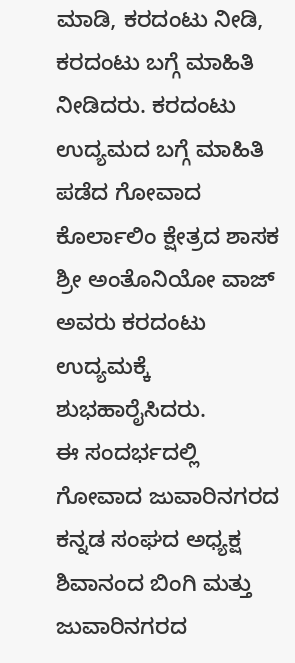ಮಾಡಿ, ಕರದಂಟು ನೀಡಿ, ಕರದಂಟು ಬಗ್ಗೆ ಮಾಹಿತಿ ನೀಡಿದರು. ಕರದಂಟು ಉದ್ಯಮದ ಬಗ್ಗೆ ಮಾಹಿತಿ ಪಡೆದ ಗೋವಾದ ಕೊರ್ಲಾಲಿಂ ಕ್ಷೇತ್ರದ ಶಾಸಕ ಶ್ರೀ ಅಂತೊನಿಯೋ ವಾಜ್
ಅವರು ಕರದಂಟು ಉದ್ಯಮಕ್ಕೆ ಶುಭಹಾರೈಸಿದರು.
ಈ ಸಂದರ್ಭದಲ್ಲಿ ಗೋವಾದ ಜುವಾರಿನಗರದ ಕನ್ನಡ ಸಂಘದ ಅಧ್ಯಕ್ಷ ಶಿವಾನಂದ ಬಿಂಗಿ ಮತ್ತು ಜುವಾರಿನಗರದ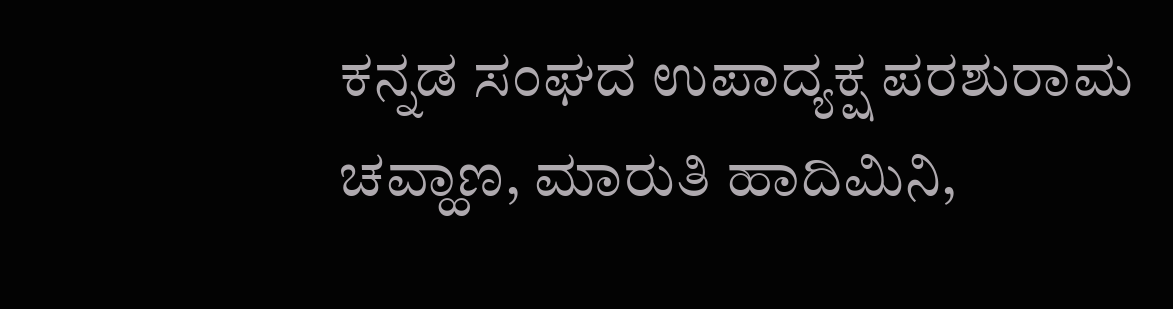ಕನ್ನಡ ಸಂಘದ ಉಪಾದ್ಯಕ್ಷ ಪರಶುರಾಮ ಚವ್ಹಾಣ, ಮಾರುತಿ ಹಾದಿಮಿನಿ,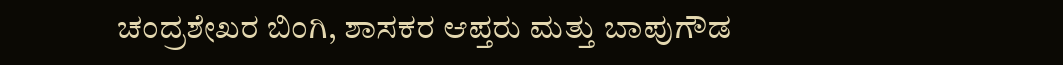ಚಂದ್ರಶೇಖರ ಬಿಂಗಿ, ಶಾಸಕರ ಆಪ್ತರು ಮತ್ತು ಬಾಪುಗೌಡ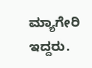ಮ್ಯಾಗೇರಿ ಇದ್ದರು.